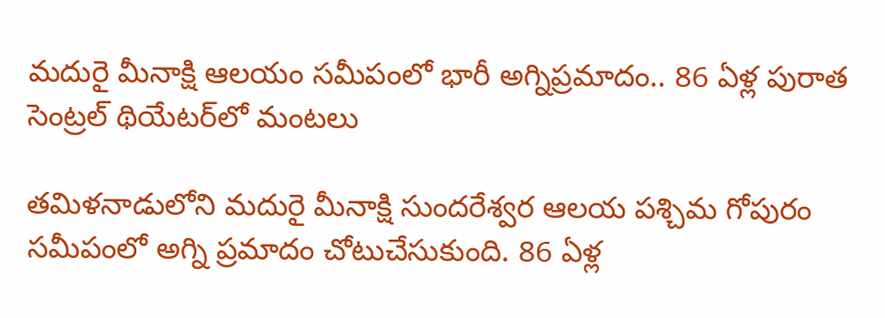మదురై మీనాక్షి ఆలయం సమీపంలో భారీ అగ్నిప్రమాదం.. 86 ఏళ్ల పురాత సెంట్రల్ థియేటర్‌లో మంటలు

తమిళనాడులోని మదురై మీనాక్షి సుందరేశ్వర ఆలయ పశ్చిమ గోపురం సమీపంలో అగ్ని ప్రమాదం చోటుచేసుకుంది. 86 ఏళ్ల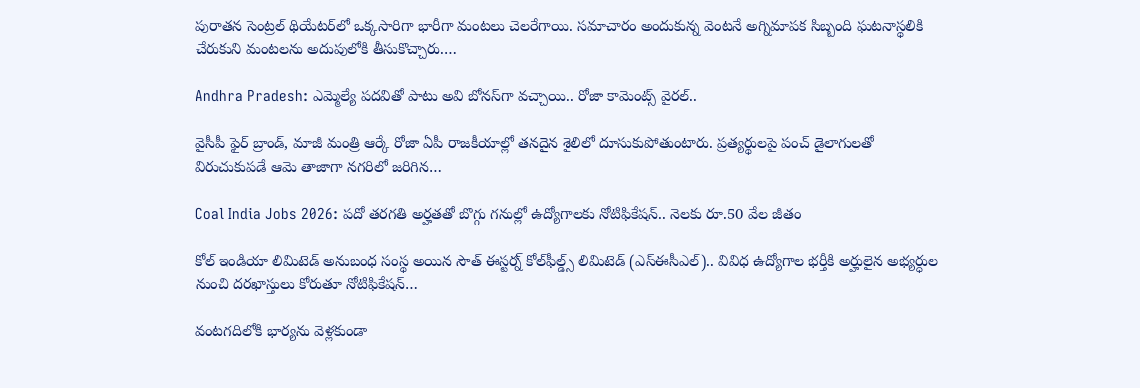పురాతన సెంట్రల్ థియేటర్‌లో ఒక్కసారిగా భారీగా మంటలు చెలరేగాయి. సమాచారం అందుకున్న వెంటనే అగ్నిమాపక సిబ్బంది ఘటనాస్థలికి చేరుకుని మంటలను అదుపులోకి తీసుకొచ్చారు.…

Andhra Pradesh: ఎమ్మెల్యే పదవితో పాటు అవి బోనస్‌గా వచ్చాయి.. రోజా కామెంట్స్ వైరల్..

వైసీపీ ఫైర్ బ్రాండ్, మాజీ మంత్రి ఆర్కే రోజా ఏపీ రాజకీయాల్లో తనదైన శైలిలో దూసుకుపోతుంటారు. ప్రత్యర్థులపై పంచ్ డైలాగులతో విరుచుకుపడే ఆమె తాజాగా నగరిలో జరిగిన…

Coal India Jobs 2026: పదో తరగతి అర్హతతో బొగ్గు గనుల్లో ఉద్యోగాలకు నోటిఫికేషన్.. నెలకు రూ.50 వేల జీతం

కోల్ ఇండియా లిమిటెడ్ అనుబంధ సంస్థ అయిన సౌత్ ఈస్టర్న్ కోల్‌ఫీల్డ్స్ లిమిటెడ్ (ఎస్‌ఈసీఎల్‌).. వివిధ ఉద్యోగాల భర్తీకి అర్హులైన అభ్యర్ధుల నుంచి దరఖాస్తులు కోరుతూ నోటిఫికేషన్‌…

వంటగదిలోకి భార్యను వెళ్లకుండా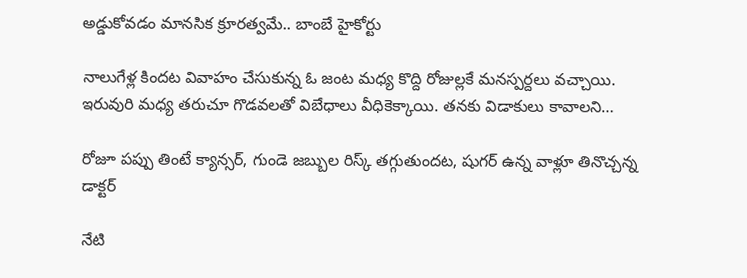అడ్డుకోవడం మానసిక క్రూరత్వమే.. బాంబే హైకోర్టు

నాలుగేళ్ల కిందట వివాహం చేసుకున్న ఓ జంట మధ్య కొద్ది రోజుల్లకే మనస్పర్దలు వచ్చాయి. ఇరువురి మధ్య తరుచూ గొడవలతో విబేధాలు వీధికెక్కాయి. తనకు విడాకులు కావాలని…

రోజూ పప్పు తింటే క్యాన్సర్‌, గుండె జబ్బుల రిస్క్‌ తగ్గుతుందట, షుగర్‌ ఉన్న వాళ్లూ తినొచ్చన్న డాక్టర్‌

నేటి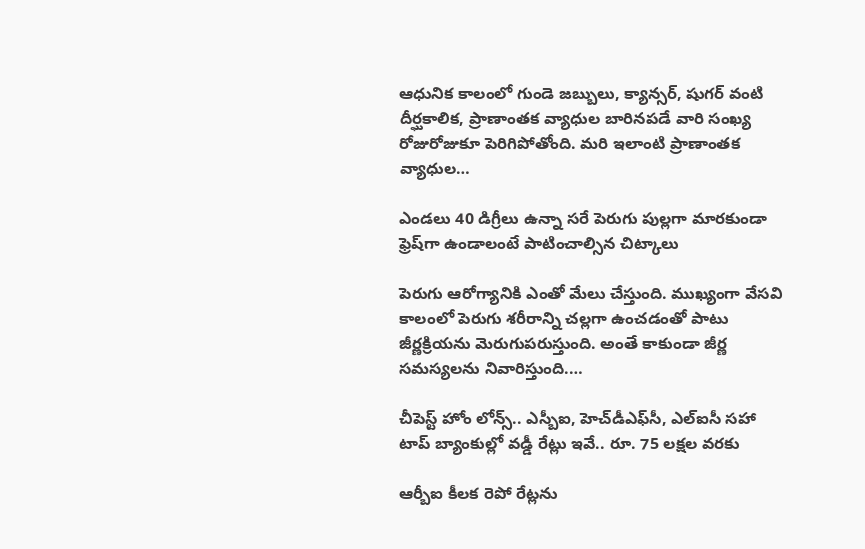ఆధునిక కాలంలో గుండె జబ్బులు, క్యాన్సర్‌, షుగర్‌ వంటి దీర్ఘకాలిక, ప్రాణాంతక వ్యాధుల బారినపడే వారి సంఖ్య రోజురోజుకూ పెరిగిపోతోంది. మరి ఇలాంటి ప్రాణాంతక వ్యాధుల…

ఎండలు 40 డిగ్రీలు ఉన్నా సరే పెరుగు పుల్లగా మారకుండా ఫ్రెష్‌గా ఉండాలంటే పాటించాల్సిన చిట్కాలు

పెరుగు ఆరోగ్యానికి ఎంతో మేలు చేస్తుంది. ముఖ్యంగా వేసవి కాలంలో పెరుగు శరీరాన్ని చల్లగా ఉంచడంతో పాటు జీర్ణక్రియను మెరుగుపరుస్తుంది. అంతే కాకుండా జీర్ణ సమస్యలను నివారిస్తుంది.…

చీపెస్ట్ హోం లోన్స్.. ఎస్బీఐ, హెచ్‌డీఎఫ్‌సీ, ఎల్ఐసీ సహా టాప్ బ్యాంకుల్లో వడ్డీ రేట్లు ఇవే.. రూ. 75 లక్షల వరకు

ఆర్బీఐ కీలక రెపో రేట్లను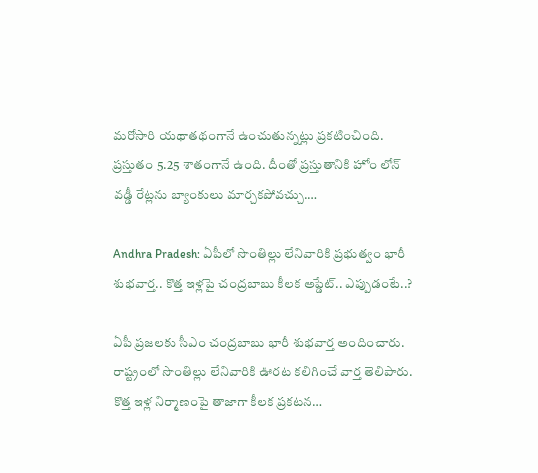మరోసారి యథాతథంగానే ఉంచుతున్నట్లు ప్రకటించింది. ప్రస్తుతం 5.25 శాతంగానే ఉంది. దీంతో ప్రస్తుతానికి హోం లోన్ వడ్డీ రేట్లను బ్యాంకులు మార్చకపోవచ్చు.…

Andhra Pradesh: ఏపీలో సొంతిల్లు లేనివారికి ప్రభుత్వం భారీ శుభవార్త.. కొత్త ఇళ్లపై చంద్రబాబు కీలక అప్డేట్.. ఎప్పుడంటే..?

ఏపీ ప్రజలకు సీఎం చంద్రబాబు భారీ శుభవార్త అందించారు. రాష్ట్రంలో సొంతిల్లు లేనివారికి ఊరట కలిగించే వార్త తెలిపారు. కొత్త ఇళ్ల నిర్మాణంపై తాజాగా కీలక ప్రకటన…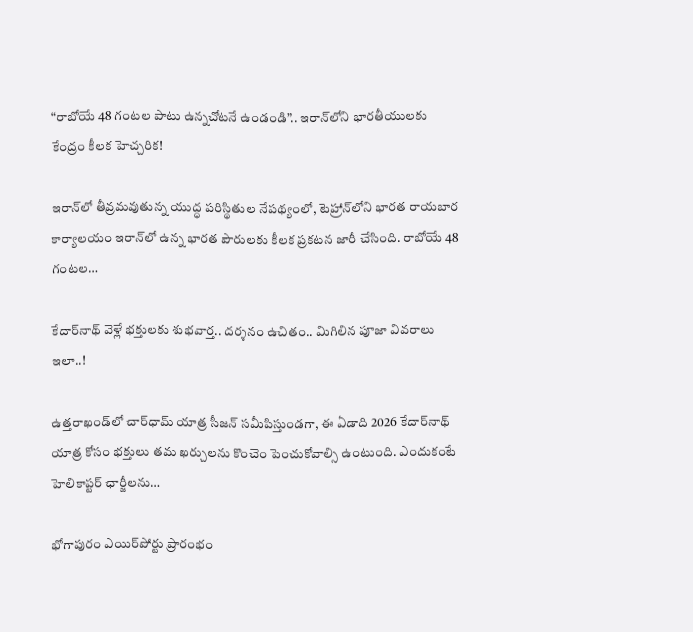“రాబోయే 48 గంటల పాటు ఉన్నచోటనే ఉండండి”.. ఇరాన్‌లోని భారతీయులకు కేంద్రం కీలక హెచ్చరిక!

ఇరాన్‌లో తీవ్రమవుతున్న యుద్ధ పరిస్థితుల నేపథ్యంలో, టెహ్రాన్‌లోని భారత రాయబార కార్యాలయం ఇరాన్‌లో ఉన్న భారత పౌరులకు కీలక ప్రకటన జారీ చేసింది. రాబోయే 48 గంటల…

కేదార్‌నాథ్ వెళ్లే భక్తులకు శుభవార్త.. దర్శనం ఉచితం.. మిగిలిన పూజా వివరాలు ఇలా..!

ఉత్తరాఖండ్‌లో చార్‌ధామ్ యాత్ర సీజన్ సమీపిస్తుండగా, ఈ ఏడాది 2026 కేదార్‌నాథ్ యాత్ర కోసం భక్తులు తమ ఖర్చులను కొంచెం పెంచుకోవాల్సి ఉంటుంది. ఎందుకంటే హెలికాప్టర్ ఛార్జీలను…

భోగాపురం ఎయిర్‌పోర్టు ప్రారంభం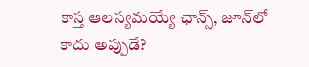కాస్త ఆలస్యమయ్యే ఛాన్స్, జూన్‌లో కాదు అప్పుడే?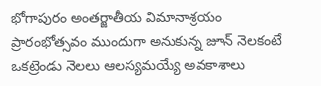భోగాపురం అంతర్జాతీయ విమానాశ్రయం ప్రారంభోత్సవం ముందుగా అనుకున్న జూన్ నెలకంటే ఒకట్రెండు నెలలు ఆలస్యమయ్యే అవకాశాలు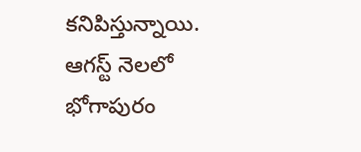కనిపిస్తున్నాయి. ఆగస్ట్ నెలలో భోగాపురం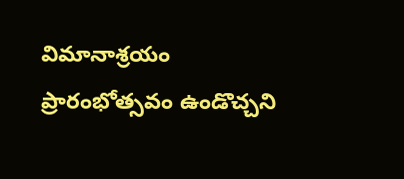విమానాశ్రయం ప్రారంభోత్సవం ఉండొచ్చని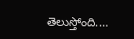తెలుస్తోంది.…